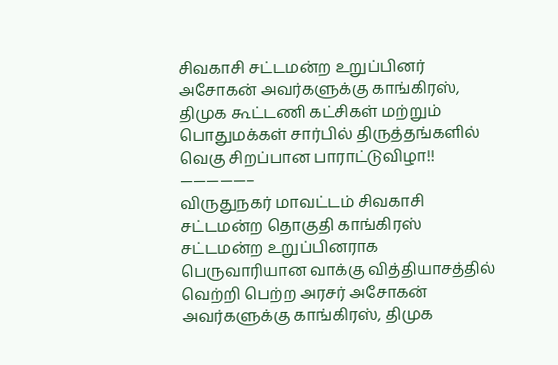சிவகாசி சட்டமன்ற உறுப்பினர் அசோகன் அவர்களுக்கு காங்கிரஸ், திமுக கூட்டணி கட்சிகள் மற்றும் பொதுமக்கள் சார்பில் திருத்தங்களில் வெகு சிறப்பான பாராட்டுவிழா!!
—————–
விருதுநகர் மாவட்டம் சிவகாசி சட்டமன்ற தொகுதி காங்கிரஸ் சட்டமன்ற உறுப்பினராக பெருவாரியான வாக்கு வித்தியாசத்தில் வெற்றி பெற்ற அரசர் அசோகன் அவர்களுக்கு காங்கிரஸ், திமுக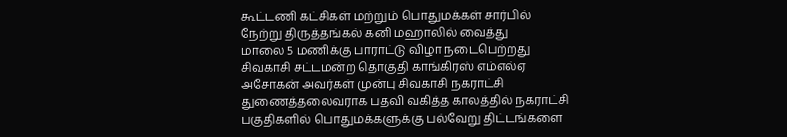கூட்டணி கட்சிகள் மற்றும் பொதுமக்கள் சார்பில் நேற்று திருத்தங்கல் கனி மஹாலில் வைத்து
மாலை 5 மணிக்கு பாராட்டு விழா நடைபெற்றது
சிவகாசி சட்டமன்ற தொகுதி காங்கிரஸ் எம்எல்ஏ அசோகன் அவர்கள் முன்பு சிவகாசி நகராட்சி துணைத்தலைவராக பதவி வகித்த காலத்தில் நகராட்சி பகுதிகளில் பொதுமக்களுக்கு பல்வேறு திட்டங்களை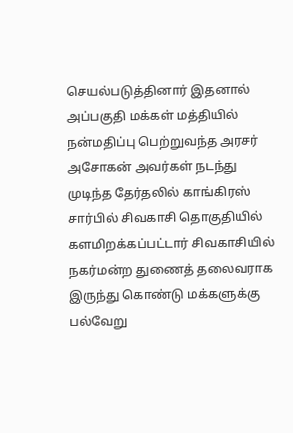செயல்படுத்தினார் இதனால் அப்பகுதி மக்கள் மத்தியில் நன்மதிப்பு பெற்றுவந்த அரசர் அசோகன் அவர்கள் நடந்து முடிந்த தேர்தலில் காங்கிரஸ் சார்பில் சிவகாசி தொகுதியில் களமிறக்கப்பட்டார் சிவகாசியில் நகர்மன்ற துணைத் தலைவராக இருந்து கொண்டு மக்களுக்கு பல்வேறு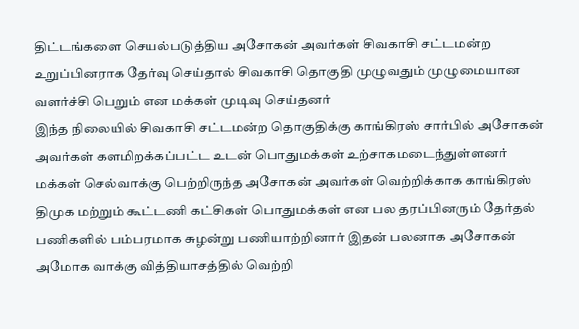திட்டங்களை செயல்படுத்திய அசோகன் அவர்கள் சிவகாசி சட்டமன்ற உறுப்பினராக தேர்வு செய்தால் சிவகாசி தொகுதி முழுவதும் முழுமையான வளர்ச்சி பெறும் என மக்கள் முடிவு செய்தனர்
இந்த நிலையில் சிவகாசி சட்டமன்ற தொகுதிக்கு காங்கிரஸ் சார்பில் அசோகன் அவர்கள் களமிறக்கப்பட்ட உடன் பொதுமக்கள் உற்சாகமடைந்துள்ளனர்
மக்கள் செல்வாக்கு பெற்றிருந்த அசோகன் அவர்கள் வெற்றிக்காக காங்கிரஸ் திமுக மற்றும் கூட்டணி கட்சிகள் பொதுமக்கள் என பல தரப்பினரும் தேர்தல் பணிகளில் பம்பரமாக சுழன்று பணியாற்றினார் இதன் பலனாக அசோகன் அமோக வாக்கு வித்தியாசத்தில் வெற்றி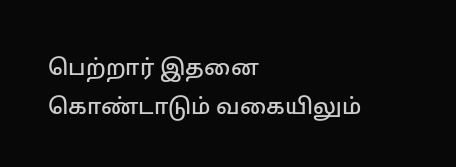பெற்றார் இதனை கொண்டாடும் வகையிலும்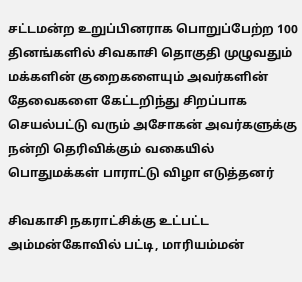சட்டமன்ற உறுப்பினராக பொறுப்பேற்ற 100 தினங்களில் சிவகாசி தொகுதி முழுவதும் மக்களின் குறைகளையும் அவர்களின் தேவைகளை கேட்டறிந்து சிறப்பாக செயல்பட்டு வரும் அசோகன் அவர்களுக்கு நன்றி தெரிவிக்கும் வகையில் பொதுமக்கள் பாராட்டு விழா எடுத்தனர்

சிவகாசி நகராட்சிக்கு உட்பட்ட அம்மன்கோவில் பட்டி, மாரியம்மன்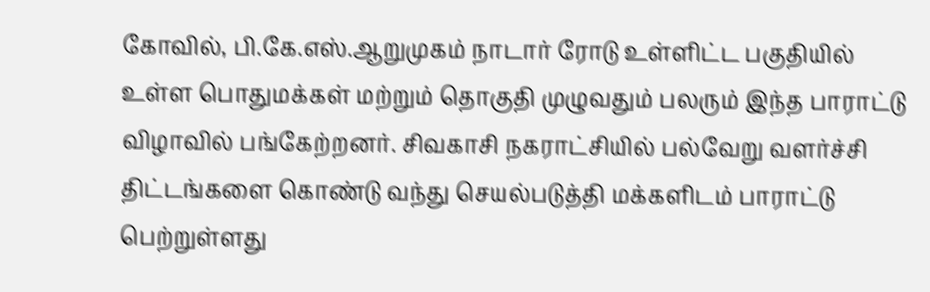கோவில், பி.கே.எஸ்.ஆறுமுகம் நாடார் ரோடு உள்ளிட்ட பகுதியில்
உள்ள பொதுமக்கள் மற்றும் தொகுதி முழுவதும் பலரும் இந்த பாராட்டு விழாவில் பங்கேற்றனர். சிவகாசி நகராட்சியில் பல்வேறு வளர்ச்சி திட்டங்களை கொண்டு வந்து செயல்படுத்தி மக்களிடம் பாராட்டு பெற்றுள்ளது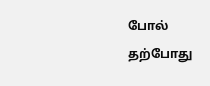போல் தற்போது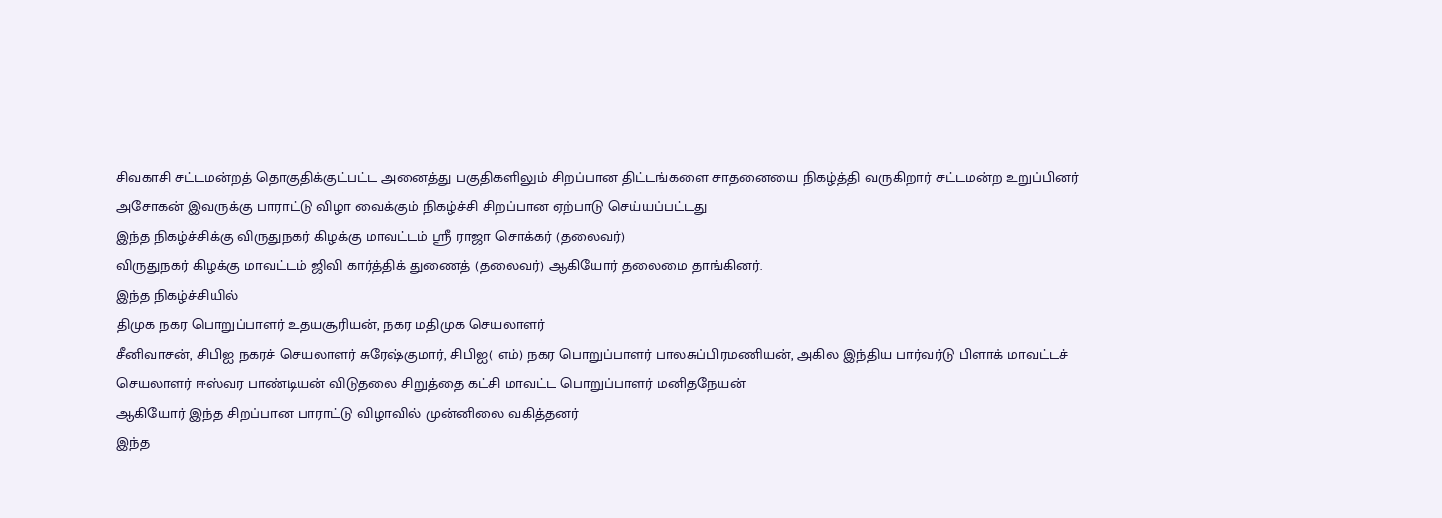சிவகாசி சட்டமன்றத் தொகுதிக்குட்பட்ட அனைத்து பகுதிகளிலும் சிறப்பான திட்டங்களை சாதனையை நிகழ்த்தி வருகிறார் சட்டமன்ற உறுப்பினர் அசோகன் இவருக்கு பாராட்டு விழா வைக்கும் நிகழ்ச்சி சிறப்பான ஏற்பாடு செய்யப்பட்டது
இந்த நிகழ்ச்சிக்கு விருதுநகர் கிழக்கு மாவட்டம் ஸ்ரீ ராஜா சொக்கர் (தலைவர்)
விருதுநகர் கிழக்கு மாவட்டம் ஜிவி கார்த்திக் துணைத் (தலைவர்) ஆகியோர் தலைமை தாங்கினர்.
இந்த நிகழ்ச்சியில்
திமுக நகர பொறுப்பாளர் உதயசூரியன், நகர மதிமுக செயலாளர்
சீனிவாசன், சிபிஐ நகரச் செயலாளர் சுரேஷ்குமார், சிபிஐ( எம்) நகர பொறுப்பாளர் பாலசுப்பிரமணியன், அகில இந்திய பார்வர்டு பிளாக் மாவட்டச் செயலாளர் ஈஸ்வர பாண்டியன் விடுதலை சிறுத்தை கட்சி மாவட்ட பொறுப்பாளர் மனிதநேயன்
ஆகியோர் இந்த சிறப்பான பாராட்டு விழாவில் முன்னிலை வகித்தனர்
இந்த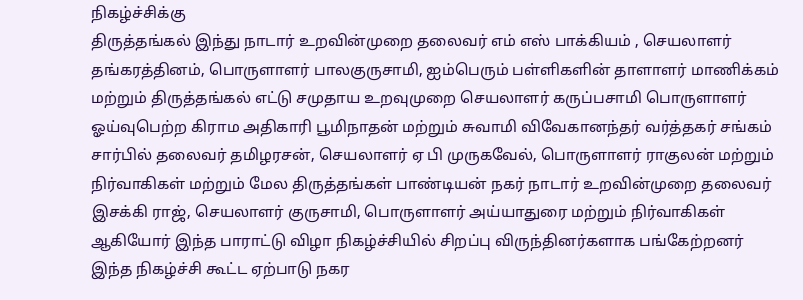நிகழ்ச்சிக்கு
திருத்தங்கல் இந்து நாடார் உறவின்முறை தலைவர் எம் எஸ் பாக்கியம் , செயலாளர் தங்கரத்தினம், பொருளாளர் பாலகுருசாமி, ஐம்பெரும் பள்ளிகளின் தாளாளர் மாணிக்கம் மற்றும் திருத்தங்கல் எட்டு சமுதாய உறவுமுறை செயலாளர் கருப்பசாமி பொருளாளர் ஓய்வுபெற்ற கிராம அதிகாரி பூமிநாதன் மற்றும் சுவாமி விவேகானந்தர் வர்த்தகர் சங்கம் சார்பில் தலைவர் தமிழரசன், செயலாளர் ஏ பி முருகவேல், பொருளாளர் ராகுலன் மற்றும் நிர்வாகிகள் மற்றும் மேல திருத்தங்கள் பாண்டியன் நகர் நாடார் உறவின்முறை தலைவர் இசக்கி ராஜ், செயலாளர் குருசாமி, பொருளாளர் அய்யாதுரை மற்றும் நிர்வாகிகள் ஆகியோர் இந்த பாராட்டு விழா நிகழ்ச்சியில் சிறப்பு விருந்தினர்களாக பங்கேற்றனர்
இந்த நிகழ்ச்சி கூட்ட ஏற்பாடு நகர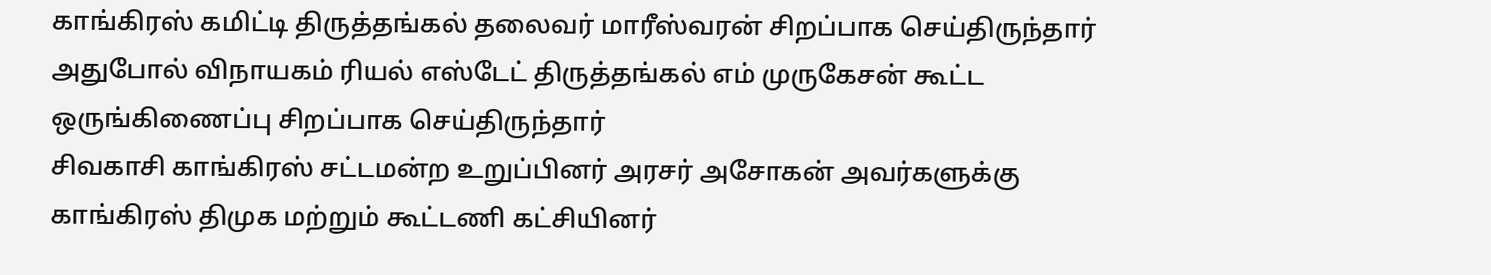காங்கிரஸ் கமிட்டி திருத்தங்கல் தலைவர் மாரீஸ்வரன் சிறப்பாக செய்திருந்தார் அதுபோல் விநாயகம் ரியல் எஸ்டேட் திருத்தங்கல் எம் முருகேசன் கூட்ட ஒருங்கிணைப்பு சிறப்பாக செய்திருந்தார்
சிவகாசி காங்கிரஸ் சட்டமன்ற உறுப்பினர் அரசர் அசோகன் அவர்களுக்கு காங்கிரஸ் திமுக மற்றும் கூட்டணி கட்சியினர்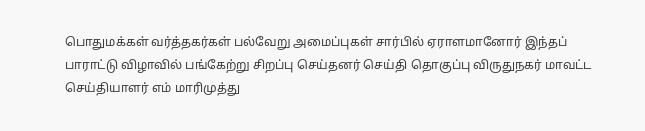பொதுமக்கள் வர்த்தகர்கள் பல்வேறு அமைப்புகள் சார்பில் ஏராளமானோர் இந்தப் பாராட்டு விழாவில் பங்கேற்று சிறப்பு செய்தனர் செய்தி தொகுப்பு விருதுநகர் மாவட்ட செய்தியாளர் எம் மாரிமுத்து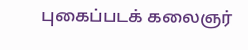புகைப்படக் கலைஞர்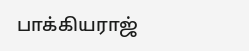பாக்கியராஜ்